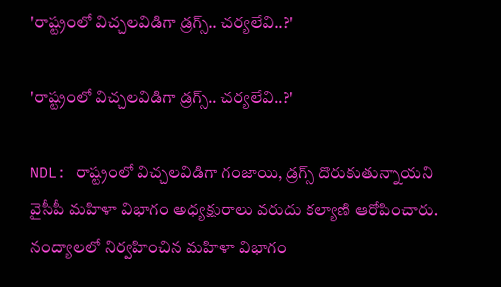'రాష్ట్రంలో విచ్చలవిడిగా డ్రగ్స్.. చర్యలేవి..?'

'రాష్ట్రంలో విచ్చలవిడిగా డ్రగ్స్.. చర్యలేవి..?'

NDL: రాష్ట్రంలో విచ్చలవిడిగా గంజాయి, డ్రగ్స్ దొరుకుతున్నాయని వైసీపీ మహిళా విభాగం అధ్యక్షురాలు వరుదు కల్యాణి ఆరోపించారు. నంద్యాలలో నిర్వహించిన మహిళా విభాగం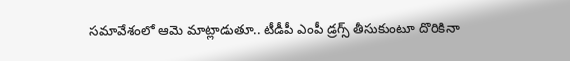సమావేశంలో ఆమె మాట్లాడుతూ.. టీడీపీ ఎంపీ డ్రగ్స్ తీసుకుంటూ దొరికినా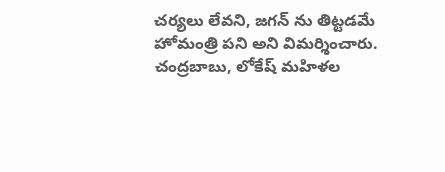చర్యలు లేవని, జగన్ ను తిట్టడమే హోమంత్రి పని అని విమర్శించారు. చంద్రబాబు, లోకేష్ మహిళల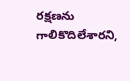రక్షణను గాలికొదిలేశారని,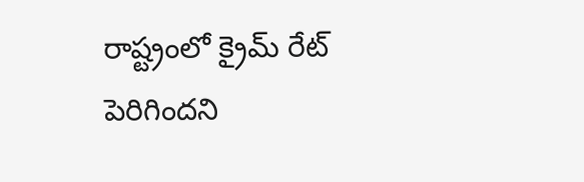రాష్ట్రంలో క్రైమ్ రేట్ పెరిగిందని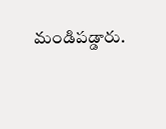మండిపడ్డారు.